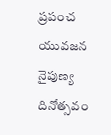ప్రపంచ యువజన నైపుణ్య దినోత్సవం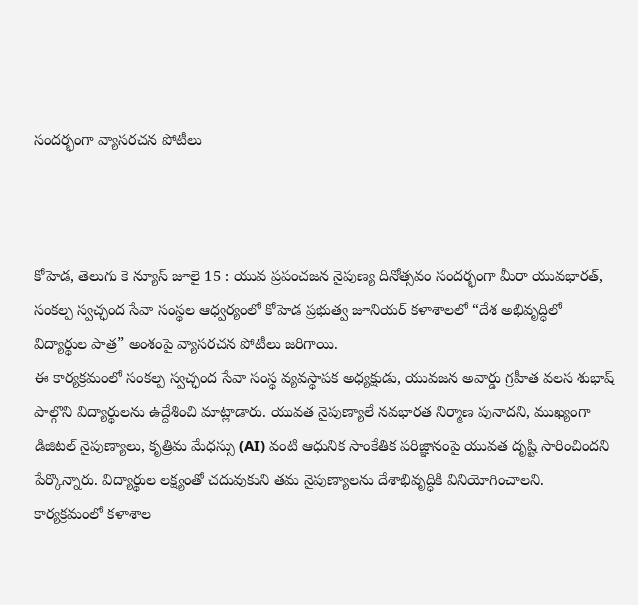సందర్భంగా వ్యాసరచన పోటీలు



కోహెడ, తెలుగు కె న్యూస్ జూలై 15 : యువ ప్రపంచజన నైపుణ్య దినోత్సవం సందర్భంగా మీరా యువభారత్, సంకల్ప స్వచ్ఛంద సేవా సంస్థల ఆధ్వర్యంలో కోహెడ ప్రభుత్వ జూనియర్ కళాశాలలో “దేశ అభివృద్ధిలో విద్యార్థుల పాత్ర” అంశంపై వ్యాసరచన పోటీలు జరిగాయి.
ఈ కార్యక్రమంలో సంకల్ప స్వచ్ఛంద సేవా సంస్థ వ్యవస్థాపక అధ్యక్షుడు, యువజన అవార్డు గ్రహీత వలస శుభాష్ పాల్గొని విద్యార్థులను ఉద్దేశించి మాట్లాడారు. యువత నైపుణ్యాలే నవభారత నిర్మాణ పునాదని, ముఖ్యంగా డిజిటల్ నైపుణ్యాలు, కృత్రిమ మేధస్సు (AI) వంటి ఆధునిక సాంకేతిక పరిజ్ఞానంపై యువత దృష్టి సారించిందని పేర్కొన్నారు. విద్యార్థుల లక్ష్యంతో చదువుకుని తమ నైపుణ్యాలను దేశాభివృద్ధికి వినియోగించాలని.
కార్యక్రమంలో కళాశాల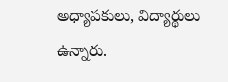అధ్యాపకులు, విద్యార్థులు ఉన్నారు.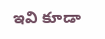ఇవి కూడా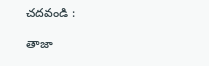చదవండి :

తాజా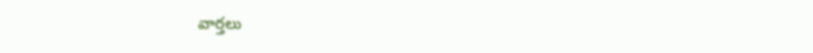వార్తలు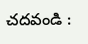చదవండి :